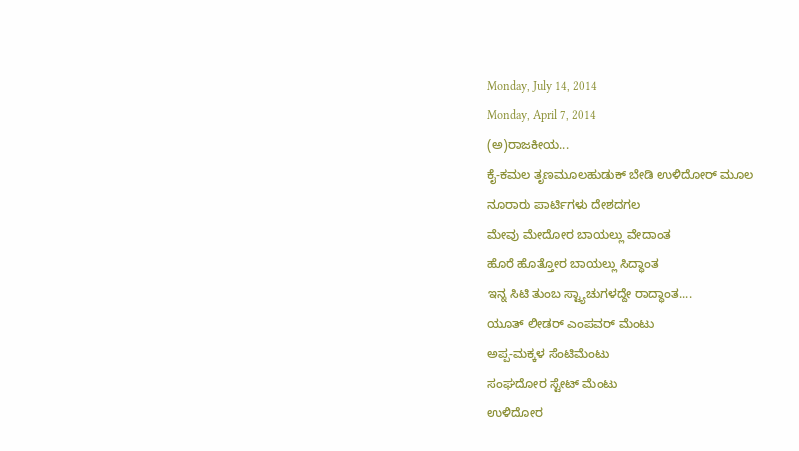Monday, July 14, 2014
Monday, April 7, 2014
(ಅ)ರಾಜಕೀಯ...
ಕೈ-ಕಮಲ ತೃಣಮೂಲಹುಡುಕ್ ಬೇಡಿ ಉಳಿದೋರ್ ಮೂಲ
ನೂರಾರು ಪಾರ್ಟಿಗಳು ದೇಶದಗಲ
ಮೇವು ಮೇದೋರ ಬಾಯಲ್ಲು ವೇದಾಂತ
ಹೊರೆ ಹೊತ್ತೋರ ಬಾಯಲ್ಲು ಸಿದ್ಧಾಂತ
ಇನ್ನ ಸಿಟಿ ತುಂಬ ಸ್ಟ್ಯಾಚುಗಳದ್ದೇ ರಾದ್ಧಾಂತ....
ಯೂತ್ ಲೀಡರ್ ಎಂಪವರ್ ಮೆಂಟು
ಅಪ್ಪ-ಮಕ್ಕಳ ಸೆಂಟಿಮೆಂಟು
ಸಂಘದೋರ ಸ್ಟೇಟ್ ಮೆಂಟು
ಉಳಿದೋರ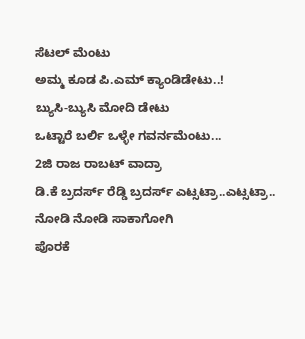ಸೆಟಲ್ ಮೆಂಟು
ಅಮ್ಮ ಕೂಡ ಪಿ.ಎಮ್ ಕ್ಯಾಂಡಿಡೇಟು..!
ಬ್ಯುಸಿ-ಬ್ಯುಸಿ ಮೋದಿ ಡೇಟು
ಒಟ್ಟಾರೆ ಬರ್ಲಿ ಒಳ್ಳೇ ಗವರ್ನಮೆಂಟು...
2ಜಿ ರಾಜ ರಾಬಟ್ ವಾದ್ರಾ
ಡಿ.ಕೆ ಬ್ರದರ್ಸ್ ರೆಡ್ಡಿ ಬ್ರದರ್ಸ್ ಎಟ್ಸಟ್ರಾ..ಎಟ್ಸಟ್ರಾ..
ನೋಡಿ ನೋಡಿ ಸಾಕಾಗೋಗಿ
ಪೊರಕೆ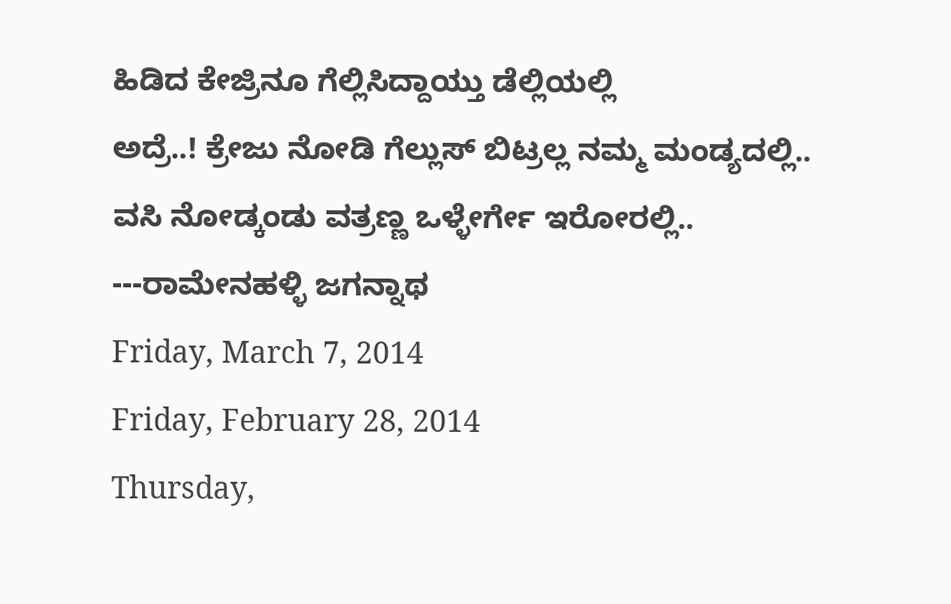ಹಿಡಿದ ಕೇಜ್ರಿನೂ ಗೆಲ್ಲಿಸಿದ್ದಾಯ್ತು ಡೆಲ್ಲಿಯಲ್ಲಿ
ಅದ್ರೆ..! ಕ್ರೇಜು ನೋಡಿ ಗೆಲ್ಲುಸ್ ಬಿಟ್ರಲ್ಲ ನಮ್ಮ ಮಂಡ್ಯದಲ್ಲಿ..
ವಸಿ ನೋಡ್ಕಂಡು ವತ್ರಣ್ಣ ಒಳ್ಳೇರ್ಗೇ ಇರೋರಲ್ಲಿ..
---ರಾಮೇನಹಳ್ಳಿ ಜಗನ್ನಾಥ
Friday, March 7, 2014
Friday, February 28, 2014
Thursday,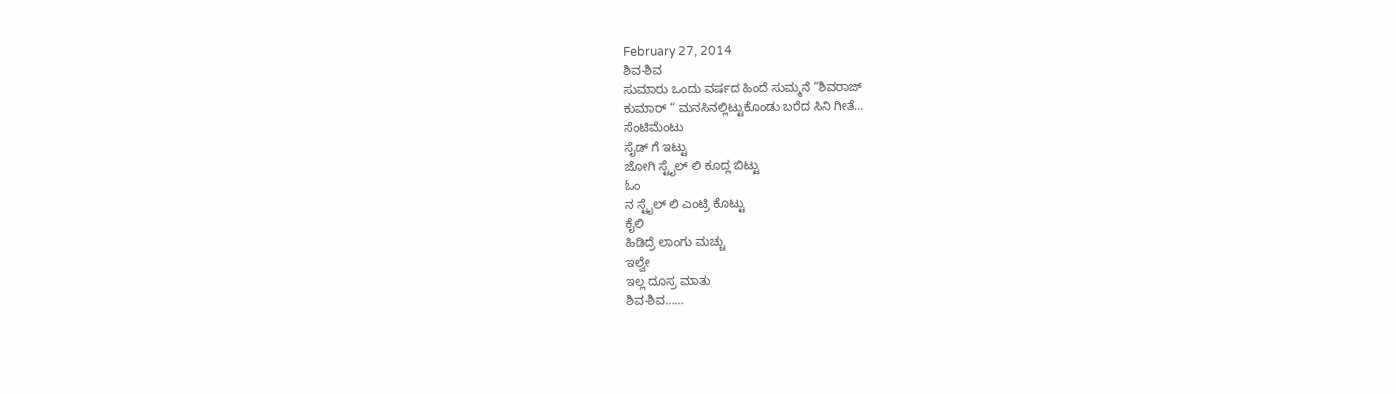February 27, 2014
ಶಿವ-ಶಿವ
ಸುಮಾರು ಒಂದು ವರ್ಷದ ಹಿಂದೆ ಸುಮ್ಮನೆ “ಶಿವರಾಜ್
ಕುಮಾರ್ “ ಮನಸಿನಲ್ಲಿಟ್ಟುಕೊಂಡು ಬರೆದ ಸಿನಿ ಗೀತೆ…
ಸೆಂಟಿಮೆಂಟು
ಸೈಡ್ ಗೆ ಇಟ್ಟು
ಜೋಗಿ ಸ್ಟೈಲ್ ಲಿ ಕೂದ್ಲ ಬಿಟ್ಟು
ಓಂ
ನ ಸ್ಟೈಲ್ ಲಿ ಎಂಟ್ರಿ ಕೊಟ್ಟು
ಕೈಲಿ
ಹಿಡಿದ್ರೆ ಲಾಂಗು ಮಚ್ಚು
ಇಲ್ವೇ
ಇಲ್ಲ ದೂಸ್ರ ಮಾತು
ಶಿವ-ಶಿವ……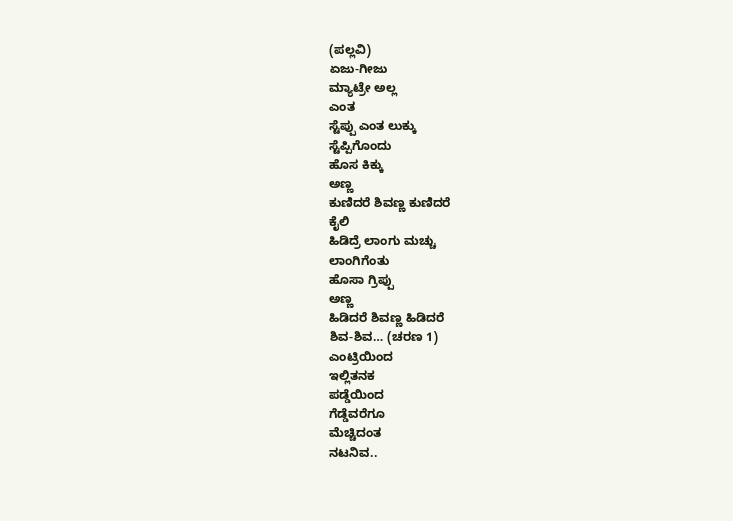(ಪಲ್ಲವಿ)
ಏಜು-ಗೀಜು
ಮ್ಯಾಟ್ರೇ ಅಲ್ಲ
ಎಂತ
ಸ್ಟೆಪ್ಪು ಎಂತ ಲುಕ್ಕು
ಸ್ಟೆಪ್ಪಿಗೊಂದು
ಹೊಸ ಕಿಕ್ಕು
ಅಣ್ಣ
ಕುಣಿದರೆ ಶಿವಣ್ಣ ಕುಣಿದರೆ
ಕೈಲಿ
ಹಿಡಿದ್ರೆ ಲಾಂಗು ಮಚ್ಚು
ಲಾಂಗಿಗೆಂತು
ಹೊಸಾ ಗ್ರಿಪ್ಪು
ಅಣ್ಣ
ಹಿಡಿದರೆ ಶಿವಣ್ಣ ಹಿಡಿದರೆ
ಶಿವ-ಶಿವ… (ಚರಣ 1)
ಎಂಟ್ರಿಯಿಂದ
ಇಲ್ಲಿತನಕ
ಪಡ್ಡೆಯಿಂದ
ಗೆಡ್ಡೆವರೆಗೂ
ಮೆಚ್ಚಿದಂತ
ನಟನಿವ..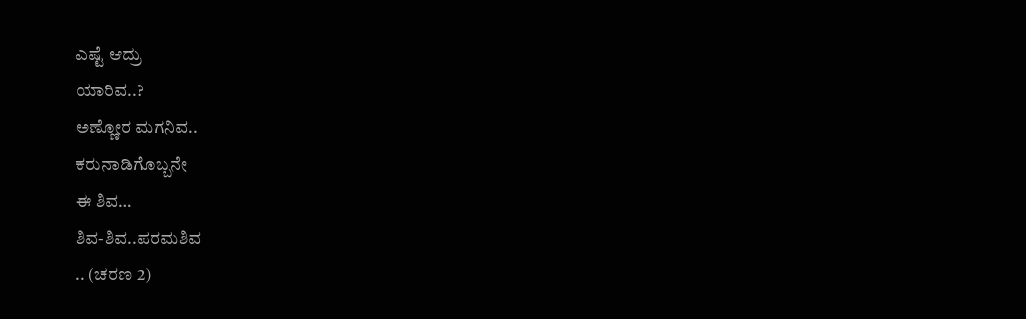ಎಷ್ಟೆ ಆದ್ರು
ಯಾರಿವ..?
ಅಣ್ಣೋರ ಮಗನಿವ..
ಕರುನಾಡಿಗೊಬ್ಬನೇ
ಈ ಶಿವ…
ಶಿವ-ಶಿವ..ಪರಮಶಿವ
.. (ಚರಣ 2)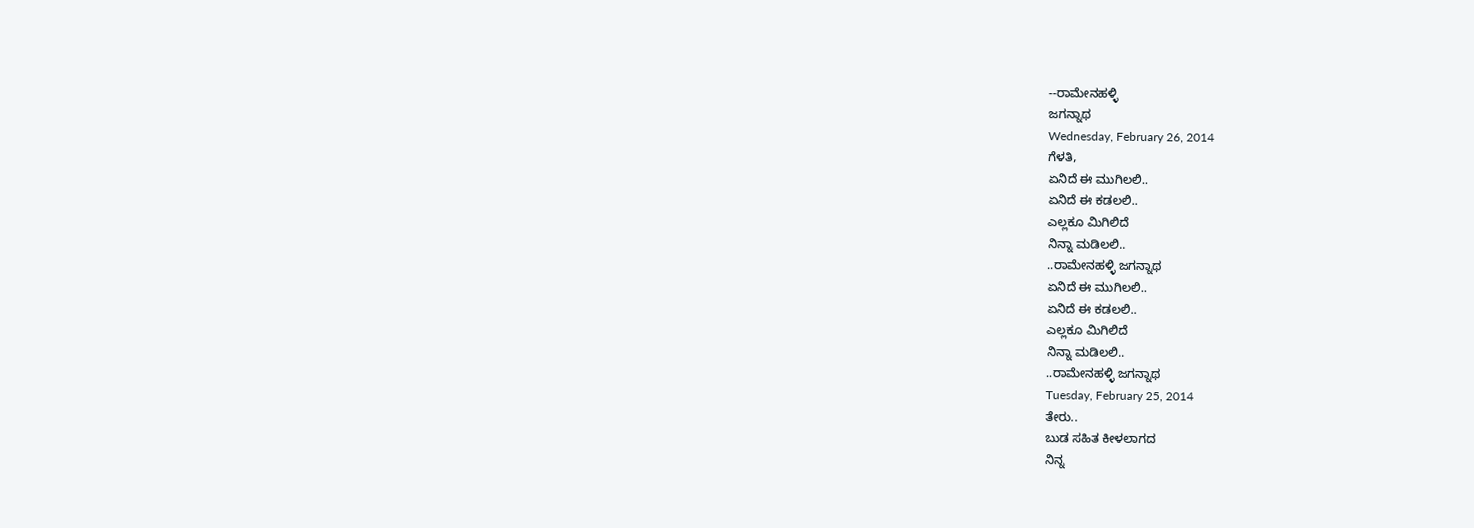--ರಾಮೇನಹಳ್ಳಿ
ಜಗನ್ನಾಥ
Wednesday, February 26, 2014
ಗೆಳತಿ,
ಏನಿದೆ ಈ ಮುಗಿಲಲಿ..
ಏನಿದೆ ಈ ಕಡಲಲಿ..
ಎಲ್ಲಕೂ ಮಿಗಿಲಿದೆ
ನಿನ್ನಾ ಮಡಿಲಲಿ..
..ರಾಮೇನಹಳ್ಳಿ ಜಗನ್ನಾಥ
ಏನಿದೆ ಈ ಮುಗಿಲಲಿ..
ಏನಿದೆ ಈ ಕಡಲಲಿ..
ಎಲ್ಲಕೂ ಮಿಗಿಲಿದೆ
ನಿನ್ನಾ ಮಡಿಲಲಿ..
..ರಾಮೇನಹಳ್ಳಿ ಜಗನ್ನಾಥ
Tuesday, February 25, 2014
ತೇರು..
ಬುಡ ಸಹಿತ ಕೀಳಲಾಗದ
ನಿನ್ನ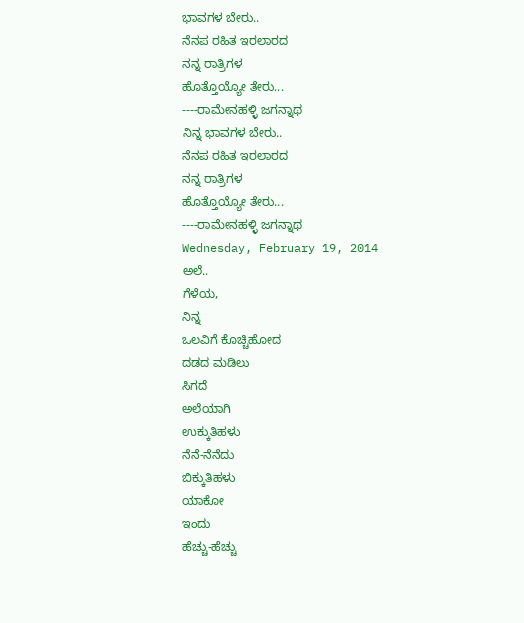ಭಾವಗಳ ಬೇರು..
ನೆನಪ ರಹಿತ ಇರಲಾರದ
ನನ್ನ ರಾತ್ರಿಗಳ
ಹೊತ್ತೊಯ್ಯೋ ತೇರು...
----ರಾಮೇನಹಳ್ಳಿ ಜಗನ್ನಾಥ
ನಿನ್ನ ಭಾವಗಳ ಬೇರು..
ನೆನಪ ರಹಿತ ಇರಲಾರದ
ನನ್ನ ರಾತ್ರಿಗಳ
ಹೊತ್ತೊಯ್ಯೋ ತೇರು...
----ರಾಮೇನಹಳ್ಳಿ ಜಗನ್ನಾಥ
Wednesday, February 19, 2014
ಅಲೆ..
ಗೆಳೆಯ,
ನಿನ್ನ
ಒಲವಿಗೆ ಕೊಚ್ಚಿಹೋದ
ದಡದ ಮಡಿಲು
ಸಿಗದೆ
ಅಲೆಯಾಗಿ
ಉಕ್ಕುತಿಹಳು
ನೆನೆ-ನೆನೆದು
ಬಿಕ್ಕುತಿಹಳು
ಯಾಕೋ
ಇಂದು
ಹೆಚ್ಚು-ಹೆಚ್ಚು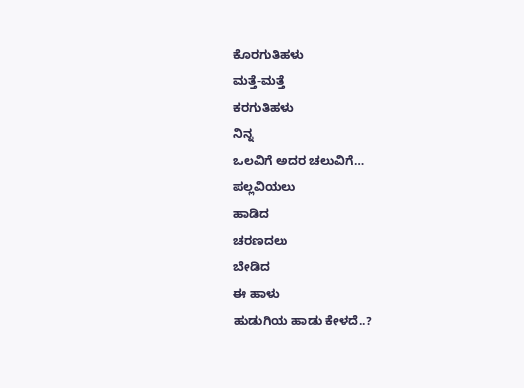ಕೊರಗುತಿಹಳು
ಮತ್ತೆ-ಮತ್ತೆ
ಕರಗುತಿಹಳು
ನಿನ್ನ
ಒಲವಿಗೆ ಅದರ ಚಲುವಿಗೆ…
ಪಲ್ಲವಿಯಲು
ಹಾಡಿದ
ಚರಣದಲು
ಬೇಡಿದ
ಈ ಹಾಳು
ಹುಡುಗಿಯ ಹಾಡು ಕೇಳದೆ..?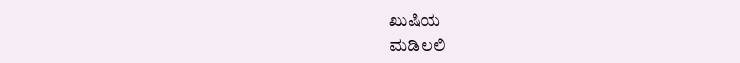ಖುಷಿಯ
ಮಡಿಲಲಿ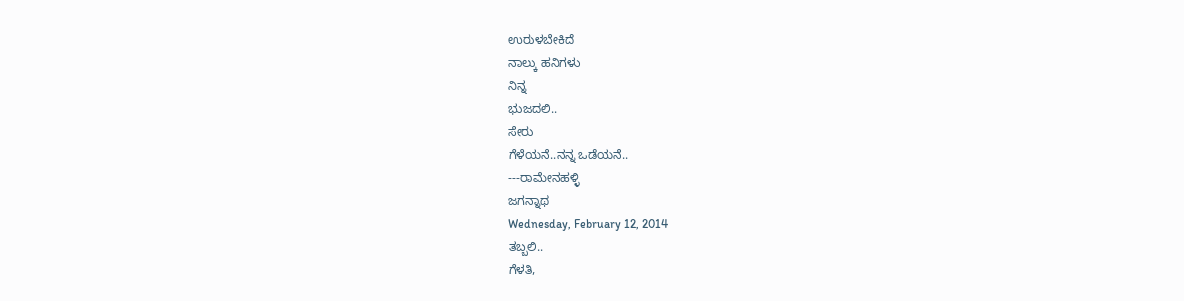ಉರುಳಬೇಕಿದೆ
ನಾಲ್ಕು ಹನಿಗಳು
ನಿನ್ನ
ಭುಜದಲಿ..
ಸೇರು
ಗೆಳೆಯನೆ..ನನ್ನ ಒಡೆಯನೆ..
---ರಾಮೇನಹಳ್ಳಿ
ಜಗನ್ನಾಥ
Wednesday, February 12, 2014
ತಬ್ಬಲಿ..
ಗೆಳತಿ,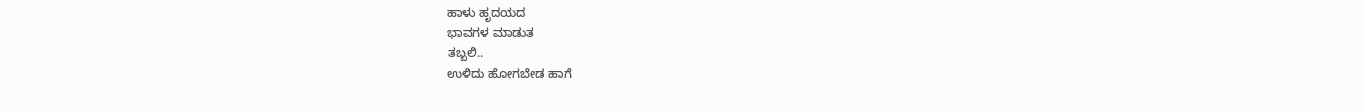ಹಾಳು ಹೃದಯದ
ಭಾವಗಳ ಮಾಡುತ
ತಬ್ಬಲಿ..
ಉಳಿದು ಹೋಗಬೇಡ ಹಾಗೆ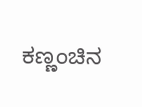ಕಣ್ಣಂಚಿನ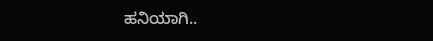ಹನಿಯಾಗಿ..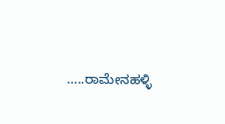…..ರಾಮೇನಹಳ್ಳಿ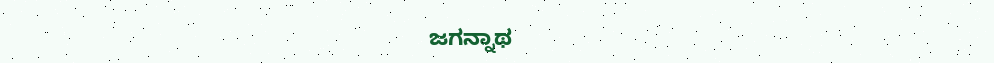ಜಗನ್ನಾಥ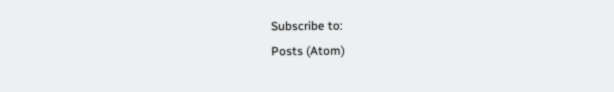Subscribe to:
Posts (Atom)